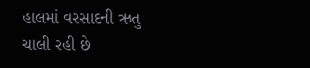હાલમાં વરસાદની ઋતુ ચાલી રહી છે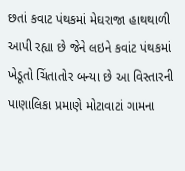છતાં કવાટ પંથકમાં મેઘરાજા હાથથાળી આપી રહ્યા છે જેને લઇને કવાંટ પંથકમાં ખેડૂતો ચિંતાતોર બન્યા છે આ વિસ્તારની પાણાલિકા પ્રમાણે મોટાવાટાં ગામના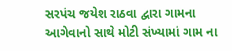સરપંચ જયેશ રાઠવા દ્વારા ગામના આગેવાનો સાથે મોટી સંખ્યામાં ગામ ના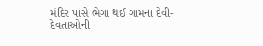મંદિર પાસે ભેગા થઈ ગામના દેવી-દેવતાઓની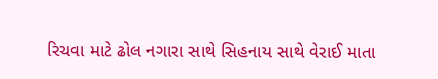રિચવા માટે ઢોલ નગારા સાથે સિહનાય સાથે વેરાઈ માતા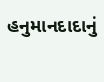હનુમાનદાદાનું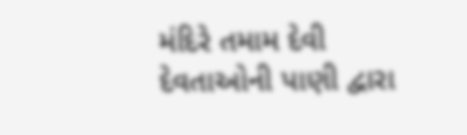મંદિરે તમામ દેવી દેવતાઓની પાણી દ્વારા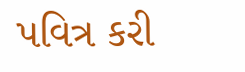પવિત્ર કરી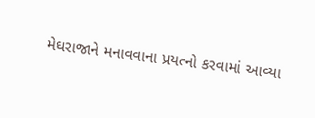મેઘરાજાને મનાવવાના પ્રયત્નો કરવામાં આવ્યા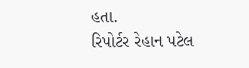હતા.
રિપોર્ટર રેહાન પટેલ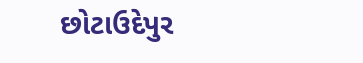છોટાઉદેપુર